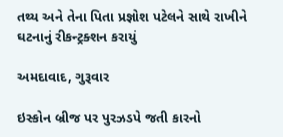તથ્ય અને તેના પિતા પ્રજ્ઞોશ પટેલને સાથે રાખીને ઘટનાનું રીકન્ટ્રક્શન કરાયું

અમદાવાદ, ગુરૂવાર

ઇસ્કોન બ્રીજ પર પુરઝડપે જતી કારનો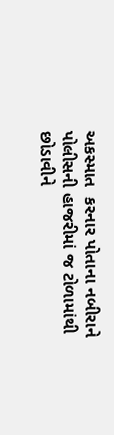અકસ્માત  કરનાર પોતાના નબીરાને પોલીસની હાજરીમાં જ ટોળામાંથી છોડાવીને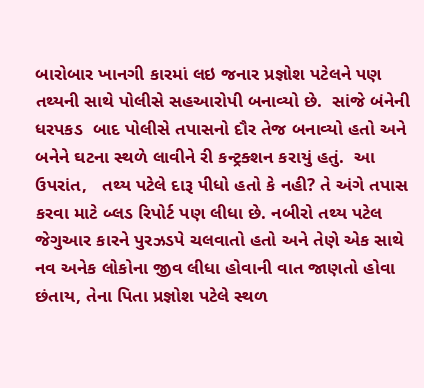બારોબાર ખાનગી કારમાં લઇ જનાર પ્રજ્ઞોશ પટેલને પણ તથ્યની સાથે પોલીસે સહઆરોપી બનાવ્યો છે.  સાંજે બંનેની ધરપકડ  બાદ પોલીસે તપાસનો દૌર તેજ બનાવ્યો હતો અને બનેને ઘટના સ્થળે લાવીને રી કન્ટ્રક્શન કરાયું હતું.  આ ઉપરાંત,   તથ્ય પટેલે દારૂ પીધો હતો કે નહી? તે અંગે તપાસ કરવા માટે બ્લડ રિપોર્ટ પણ લીધા છે. નબીરો તથ્ય પટેલ જેગુઆર કારને પુરઝડપે ચલવાતો હતો અને તેણે એક સાથે નવ અનેક લોકોના જીવ લીધા હોવાની વાત જાણતો હોવા છંતાય, તેના પિતા પ્રજ્ઞોશ પટેલે સ્થળ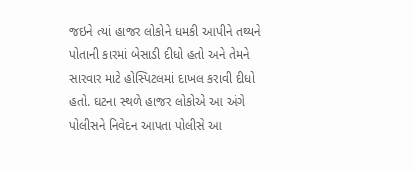જઇને ત્યાં હાજર લોકોને ધમકી આપીને તથ્યને પોતાની કારમાં બેસાડી દીધો હતો અને તેમને સારવાર માટે હોસ્પિટલમાં દાખલ કરાવી દીધો હતો. ઘટના સ્થળે હાજર લોકોએ આ અંગે પોલીસને નિવેદન આપતા પોલીસે આ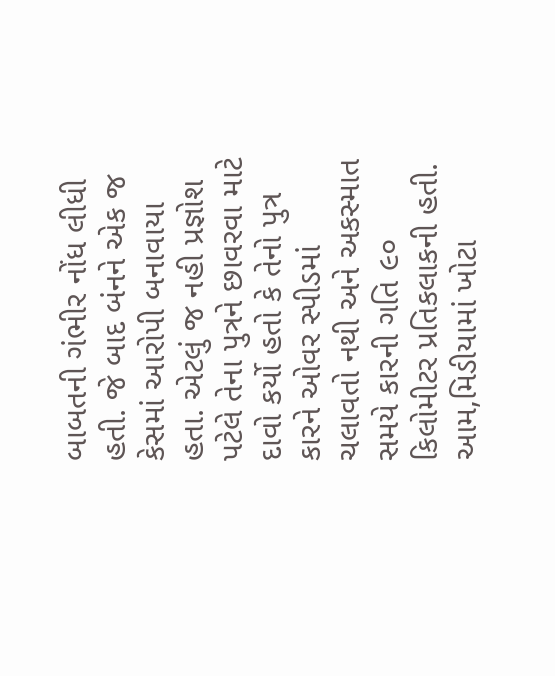બાબતની ગંભીર નોંધ લીધી હતી. જે બાદ બંનને એક જ કેસમાં આરોપી બનાવાયા હતા. એટલું જ નહી પ્રજ્ઞોશ પટેલે તેના પુત્રને છાવરવા માટે દાવો કર્યો હતો કે તેનો પુત્ર કારને ઓવર સ્પીડમાં ચલાવતો નથી અને અકસ્માત સમયે કારની ગતિ ૯૦ કિલોમીટર પ્રતિકલાકની હતી.  આમ,મિડીયામાં ખોટા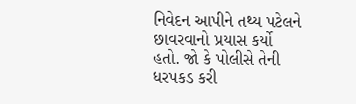નિવેદન આપીને તથ્ય પટેલને છાવરવાનો પ્રયાસ કર્યો હતો. જો કે પોલીસે તેની ધરપકડ કરી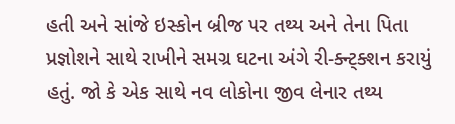હતી અને સાંજે ઇસ્કોન બ્રીજ પર તથ્ય અને તેના પિતા પ્રજ્ઞોશને સાથે રાખીને સમગ્ર ઘટના અંગે રી-ક્ન્ટ્ક્શન કરાયું હતું. જો કે એક સાથે નવ લોકોના જીવ લેનાર તથ્ય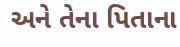અને તેના પિતાના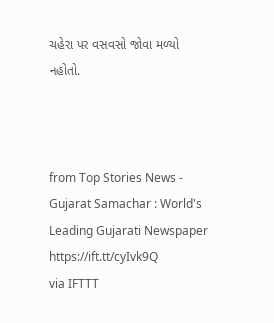ચહેરા પર વસવસો જોવા મળ્યો નહોતો.



from Top Stories News - Gujarat Samachar : World's Leading Gujarati Newspaper https://ift.tt/cyIvk9Q
via IFTTT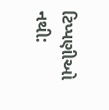ટિપ્પણીઓ નથી: